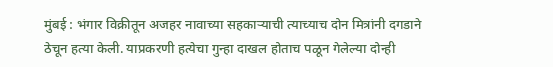मुंबई : भंगार विक्रीतून अजहर नावाच्या सहकाऱ्याची त्याच्याच दोन मित्रांनी दगडाने ठेचून हत्या केली. याप्रकरणी हत्येचा गुन्हा दाखल होताच पळून गेलेल्या दोन्ही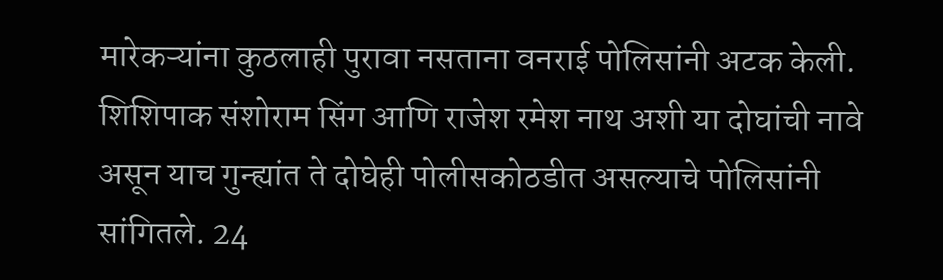मारेकऱ्यांना कुठलाही पुरावा नसताना वनराई पोलिसांनी अटक केली. शिशिपाक संशोराम सिंग आणि राजेश रमेश नाथ अशी या दोघांची नावे असून याच गुन्ह्यांत ते दोघेही पोलीसकोठडीत असल्याचे पोलिसांनी सांगितले. 24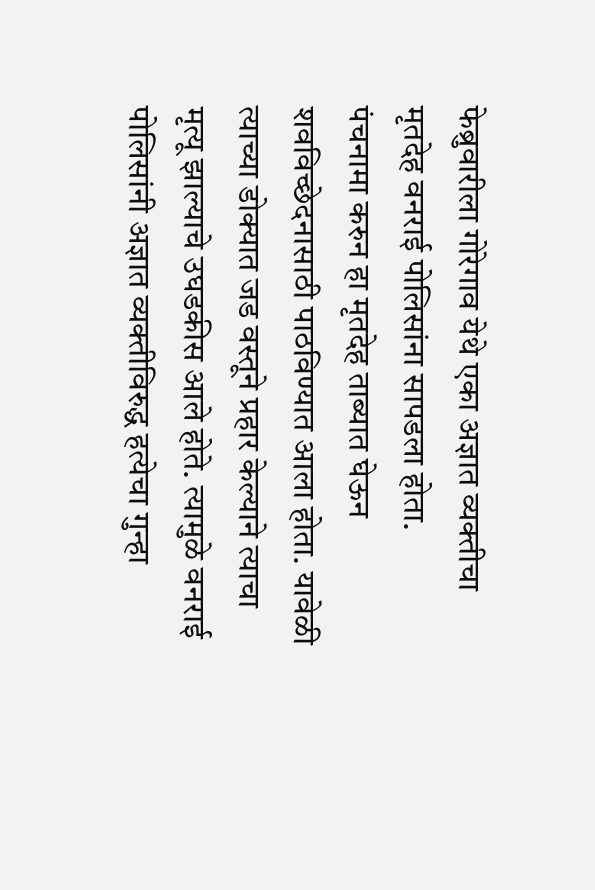फेब्रुवारीला गोरेगाव येथे एका अज्ञात व्यक्तीचा मृतदेह वनराई पोलिसांना सापडला होता.
पंचनामा करुन हा मृतदेह ताब्यात घेऊन शवविच्छेदनासाठी पाठविण्यात आला होता. यावेळी त्याच्या डोक्यात जड वस्तूने प्रहार केल्याने त्याचा मृत्यू झाल्याचे उघडकीस आले होते. त्यामुळे वनराई पोलिसांनी अज्ञात व्यक्तीविरुद्ध हत्येचा गुन्हा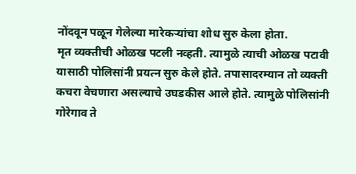नोंदवून पळून गेलेल्या मारेकऱ्यांचा शोध सुरु केला होता.
मृत व्यक्तीची ओळख पटली नव्हती. त्यामुळे त्याची ओळख पटावी यासाठी पोलिसांनी प्रयत्न सुरु केले होते. तपासादरम्यान तो व्यक्ती कचरा वेचणारा असल्याचे उघडकीस आले होते. त्यामुळे पोलिसांनी गोरेगाव ते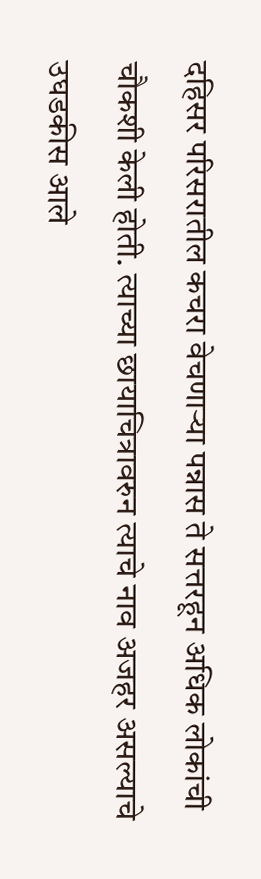दहिसर परिसरातील कचरा वेचणाऱ्या पन्नास ते सत्तरहून अधिक लोकांची चौकशी केली होती. त्याच्या छायाचित्रावरुन त्याचे नाव अजहर असल्याचे उघडकीस आले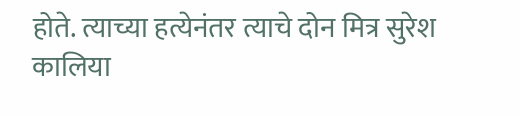होते. त्याच्या हत्येनंतर त्याचे दोन मित्र सुरेश कालिया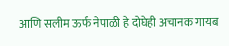आणि सलीम ऊर्फ नेपाळी हे दोघेही अचानक गायब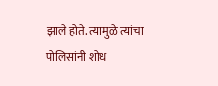झाले होते. त्यामुळे त्यांचा पोलिसांनी शोध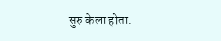सुरु केला होता.